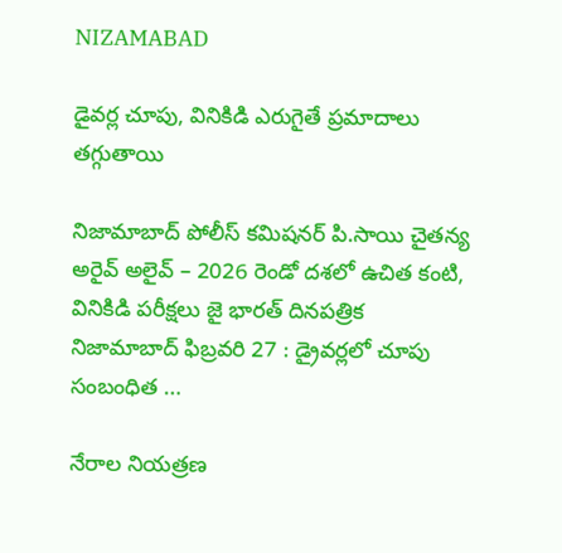NIZAMABAD

డైవర్ల చూపు, వినికిడి ఎరుగైతే ప్రమాదాలు తగ్గుతాయి

నిజామాబాద్ పోలీస్ కమిషనర్ పి.సాయి చైతన్య అరైవ్ అలైవ్ – 2026 రెండో దశలో ఉచిత కంటి, వినికిడి పరీక్షలు జై భారత్ దినపత్రిక నిజామాబాద్ ఫిబ్రవరి 27 : డ్రైవర్లలో చూపు సంబంధిత ...

నేరాల నియత్రణ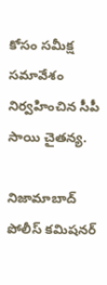కోసం సమీక్ష సమావేశం నిర్వహించిన సీపీ సాయి చైతన్య.

నిజామాబాద్ పోలీస్ కమిషనర్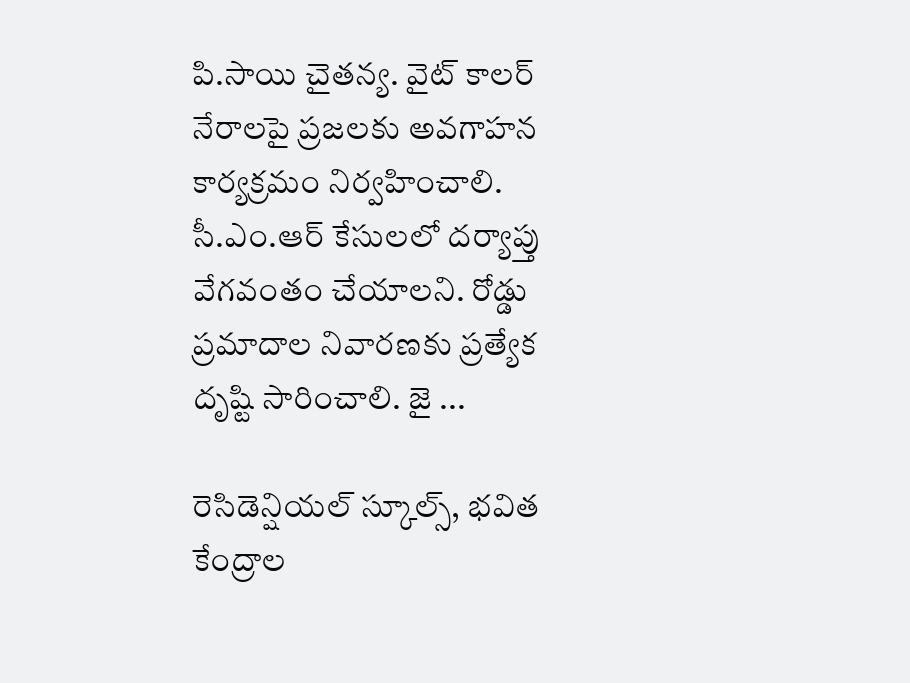పి.సాయి చైతన్య. వైట్ కాలర్ నేరాలపై ప్రజలకు అవగాహన కార్యక్రమం నిర్వహించాలి. సీ.ఎం.ఆర్ కేసులలో దర్యాప్తు వేగవంతం చేయాలని. రోడ్డు ప్రమాదాల నివారణకు ప్రత్యేక దృష్టి సారించాలి. జై ...

రెసిడెన్షియల్ స్కూల్స్, భవిత కేంద్రాల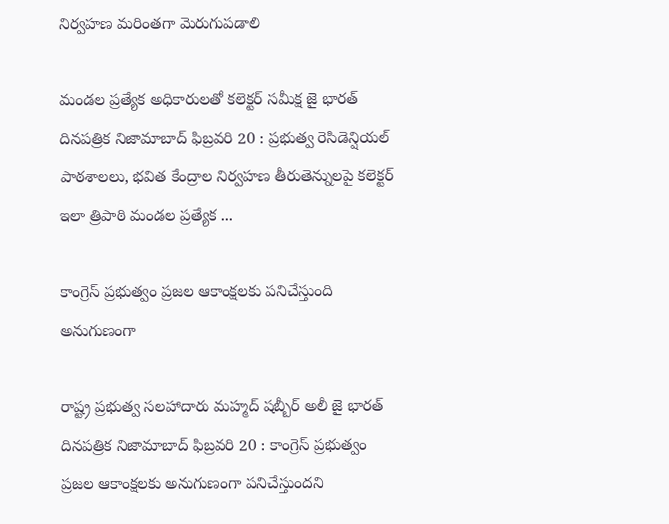నిర్వహణ మరింతగా మెరుగుపడాలి

మండల ప్రత్యేక అధికారులతో కలెక్టర్ సమీక్ష జై భారత్ దినపత్రిక నిజామాబాద్ ఫిబ్రవరి 20 : ప్రభుత్వ రెసిడెన్షియల్ పాఠశాలలు, భవిత కేంద్రాల నిర్వహణ తీరుతెన్నులపై కలెక్టర్ ఇలా త్రిపాఠి మండల ప్రత్యేక ...

కాంగ్రెస్ ప్రభుత్వం ప్రజల ఆకాంక్షలకు పనిచేస్తుంది అనుగుణంగా

రాష్ట్ర ప్రభుత్వ సలహాదారు మహ్మద్ షబ్బీర్ అలీ జై భారత్ దినపత్రిక నిజామాబాద్ ఫిబ్రవరి 20 : కాంగ్రెస్ ప్రభుత్వం ప్రజల ఆకాంక్షలకు అనుగుణంగా పనిచేస్తుందని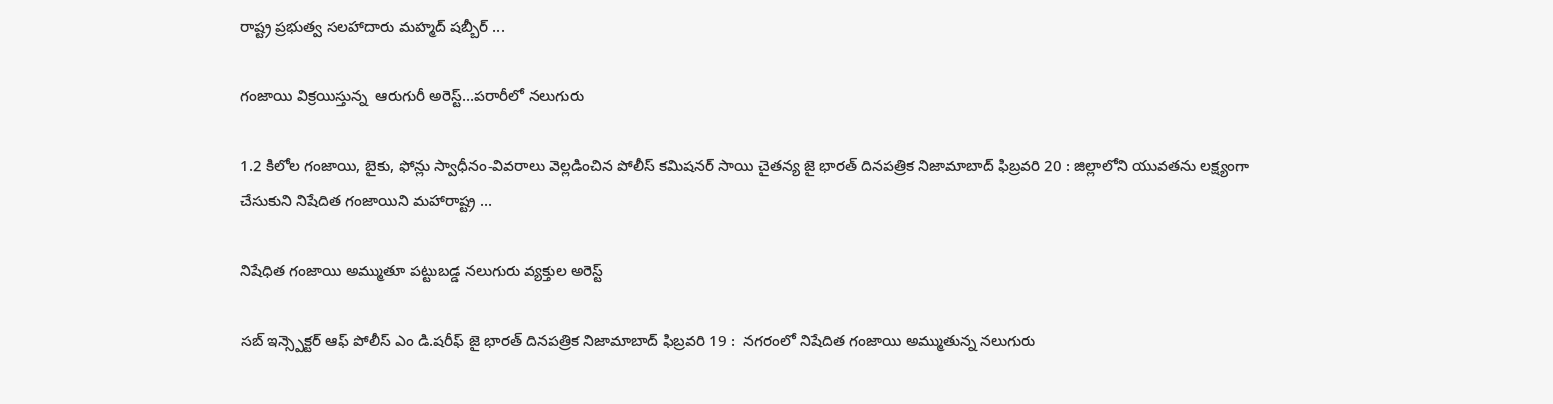రాష్ట్ర ప్రభుత్వ సలహాదారు మహ్మద్ షబ్బీర్ ...

గంజాయి విక్రయిస్తున్న  ఆరుగురీ అరెస్ట్…పరారీలో నలుగురు

1.2 కిలోల గంజాయి, బైకు, ఫోన్లు స్వాధీనం-వివరాలు వెల్లడించిన పోలీస్ కమిషనర్ సాయి చైతన్య జై భారత్ దినపత్రిక నిజామాబాద్ ఫిబ్రవరి 20 : జిల్లాలోని యువతను లక్ష్యంగా చేసుకుని నిషేదిత గంజాయిని మహారాష్ట్ర ...

నిషేధిత గంజాయి అమ్ముతూ పట్టుబడ్డ నలుగురు వ్యక్తుల అరెస్ట్

సబ్ ఇన్స్పెక్టర్ ఆఫ్ పోలీస్ ఎం డి.షరీఫ్ జై భారత్ దినపత్రిక నిజామాబాద్ ఫిబ్రవరి 19 :  నగరంలో నిషేదిత గంజాయి అమ్ముతున్న నలుగురు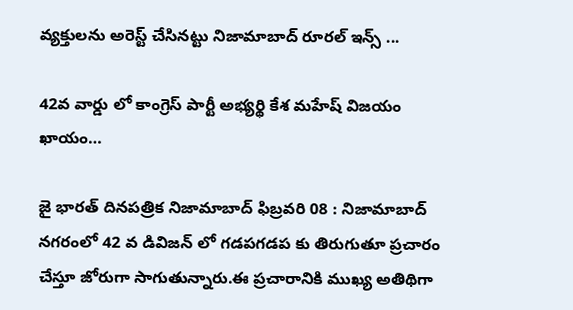వ్యక్తులను అరెస్ట్ చేసినట్టు నిజామాబాద్ రూరల్ ఇన్స్ ...

42వ వార్డు లో కాంగ్రెస్ పార్టీ అభ్యర్థి కేశ మహేష్ విజయం ఖాయం…

జై భారత్ దినపత్రిక నిజామాబాద్ ఫిబ్రవరి 08 : నిజామాబాద్ నగరంలో 42 వ డివిజన్ లో గడపగడప కు తిరుగుతూ ప్రచారం చేస్తూ జోరుగా సాగుతున్నారు.ఈ ప్రచారానికి ముఖ్య అతిథిగా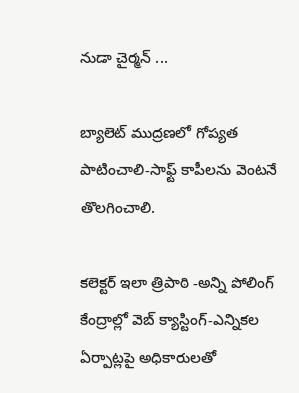నుడా చైర్మన్ ...

బ్యాలెట్ ముద్రణలో గోప్యత పాటించాలి-సాఫ్ట్ కాపీలను వెంటనే తొలగించాలి.

కలెక్టర్ ఇలా త్రిపాఠి -అన్ని పోలింగ్ కేంద్రాల్లో వెబ్ క్యాస్టింగ్-ఎన్నికల ఏర్పాట్లపై అధికారులతో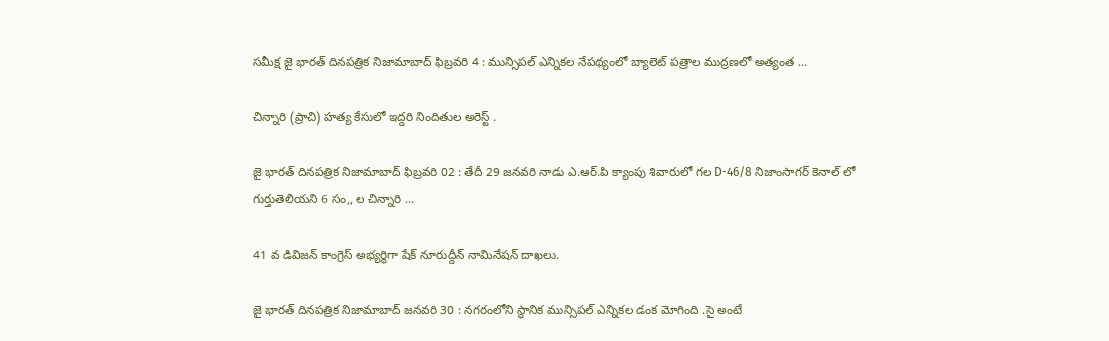సమీక్ష జై భారత్ దినపత్రిక నిజామాబాద్ ఫిబ్రవరి 4 : మున్సిపల్ ఎన్నికల నేపథ్యంలో బ్యాలెట్ పత్రాల ముద్రణలో అత్యంత ...

చిన్నారి (ప్రాచి) హత్య కేసులో ఇద్దరి నిందితుల అరెస్ట్ .

జై భారత్ దినపత్రిక నిజామాబాద్ ఫిబ్రవరి 02 : తేదీ 29 జనవరి నాడు ఎ.ఆర్.పి క్యాంపు శివారులో గల D-46/8 నిజాంసాగర్ కెనాల్ లో గుర్తుతెలియని 6 సం,, ల చిన్నారి ...

41 వ డివిజన్ కాంగ్రెస్ అభ్యర్థిగా షేక్ నూరుద్దీన్ నామినేషన్ దాఖలు.

జై భారత్ దినపత్రిక నిజామాబాద్ జనవరి 30 : నగరంలోని స్థానిక మున్సిపల్ ఎన్నికల డంక మోగింది .సై అంటే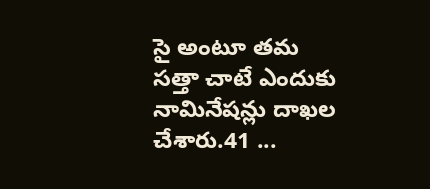సై అంటూ తమ సత్తా చాటే ఎందుకు నామినేషన్లు దాఖల చేశారు.41 ...